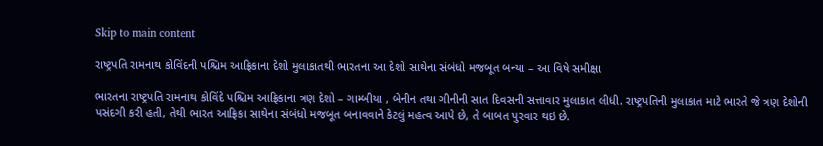Skip to main content

રાષ્ટ્રપતિ રામનાથ કોવિંદની પશ્ચિમ આફ્રિકાના દેશો મુલાકાતથી ભારતના આ દેશો સાથેના સંબંધો મજબૂત બન્યા – આ વિષે સમીક્ષા

ભારતના રાષ્ટ્રપતિ રામનાથ કોવિંદે પશ્ચિમ આફ્રિકાના ત્રણ દેશો – ગામ્બીયા , બેનીન તથા ગીનીની સાત દિવસની સત્તાવાર મુલાકાત લીધી. રાષ્ટ્રપતિની મુલાકાત માટે ભારતે જે ત્રણ દેશોની પસંદગી કરી હતી, તેથી ભારત આફ્રિકા સાથેના સંબંધો મજબૂત બનાવવાને કેટલું મહત્વ આપે છે, તે બાબત પુરવાર થઇ છે.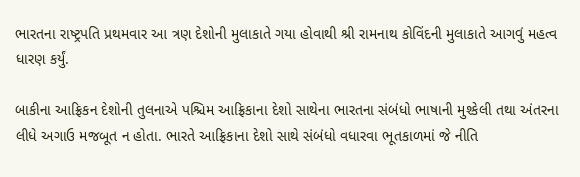ભારતના રાષ્ટ્રપતિ પ્રથમવાર આ ત્રણ દેશોની મુલાકાતે ગયા હોવાથી શ્રી રામનાથ કોવિંદની મુલાકાતે આગવું મહત્વ ધારણ કર્યું.

બાકીના આફ્રિકન દેશોની તુલનાએ પશ્ચિમ આફ્રિકાના દેશો સાથેના ભારતના સંબંધો ભાષાની મુશ્કેલી તથા અંતરના લીધે અગાઉ મજબૂત ન હોતા. ભારતે આફ્રિકાના દેશો સાથે સંબંધો વધારવા ભૂતકાળમાં જે નીતિ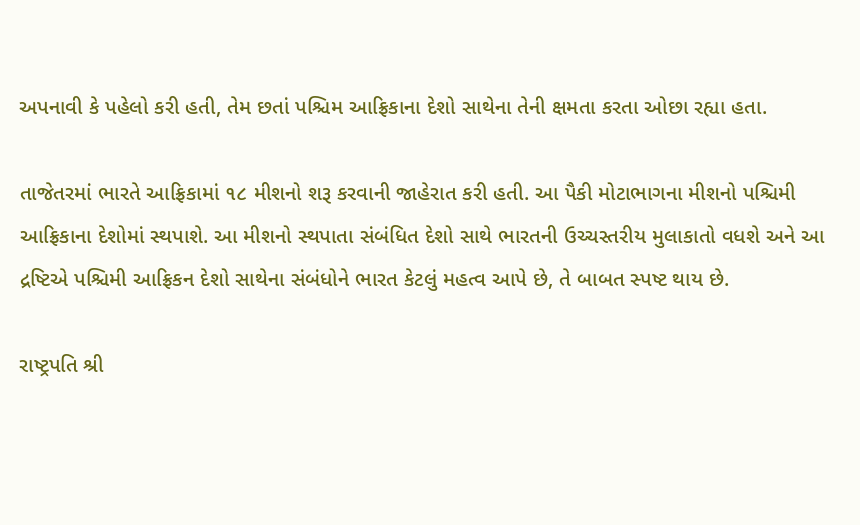અપનાવી કે પહેલો કરી હતી, તેમ છતાં પશ્ચિમ આફ્રિકાના દેશો સાથેના તેની ક્ષમતા કરતા ઓછા રહ્યા હતા.

તાજેતરમાં ભારતે આફ્રિકામાં ૧૮ મીશનો શરૂ કરવાની જાહેરાત કરી હતી. આ પૈકી મોટાભાગના મીશનો પશ્ચિમી આફ્રિકાના દેશોમાં સ્થપાશે. આ મીશનો સ્થપાતા સંબંધિત દેશો સાથે ભારતની ઉચ્ચસ્તરીય મુલાકાતો વધશે અને આ દ્રષ્ટિએ પશ્ચિમી આફ્રિકન દેશો સાથેના સંબંધોને ભારત કેટલું મહત્વ આપે છે, તે બાબત સ્પષ્ટ થાય છે.

રાષ્ટ્રપતિ શ્રી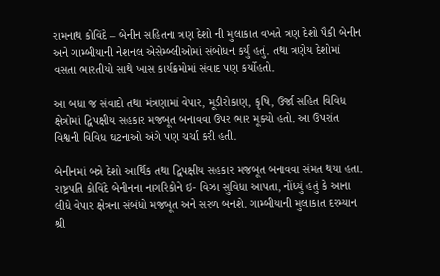રામનાથ કોવિંદે – બેનીન સહિતના ત્રણ દેશો ની મુલાકાત વખતે ત્રણ દેશો પૈકી બેનીન અને ગામ્બીયાની નેશનલ એસેમ્બ્લીઓમાં સંબોધન કર્યું હતું. તથા ત્રણેય દેશોમાં વસતા ભારતીયો સાથે ખાસ કાર્યક્રમોમાં સંવાદ પણ કર્યોહતો.

આ બધા જ સંવાદો તથા મંત્રણામાં વેપાર, મૂડીરોકાણ, કૃષિ, ઉર્જા સહિત વિવિધ ક્ષેત્રોમાં દ્વિપક્ષીય સહકાર મજબૂત બનાવવા ઉપર ભાર મૂક્યો હતો. આ ઉપરાંત વિશ્વની વિવિધ ઘટનાઓ અંગે પણ ચર્ચા કરી હતી.

બેનીનમાં બન્ને દેશો આર્થિક તથા દ્વિપક્ષીય સહકાર મજબૂત બનાવવા સંમત થયા હતા. રાષ્ટ્રપતિ કોવિંદે બેનીનના નાગરિકોને ઇ- વિઝા સુવિધા આપતા, નોંધ્યું હતું કે આના લીધે વેપાર ક્ષેત્રના સંબંધો મજબૂત અને સરળ બનશે. ગામ્બીયાની મુલાકાત દરમ્યાન શ્રી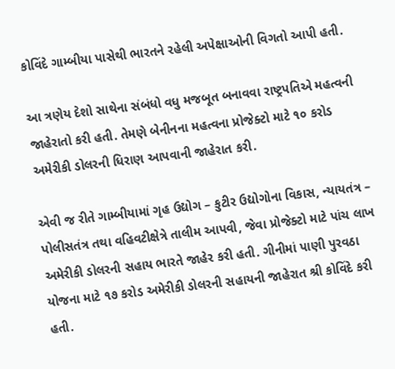કોવિંદે ગામ્બીયા પાસેથી ભારતને રહેલી અપેક્ષાઓની વિગતો આપી હતી.

આ ત્રણેય દેશો સાથેના સંબંધો વધુ મજબૂત બનાવવા રાષ્ટ્રપતિએ મહત્વની જાહેરાતો કરી હતી. તેમણે બેનીનના મહત્વના પ્રોજેક્ટો માટે ૧૦ કરોડ અમેરીકી ડોલરની ધિરાણ આપવાની જાહેરાત કરી.

એવી જ રીતે ગામ્બીયામાં ગૃહ ઉદ્યોગ – કુટીર ઉદ્યોગોના વિકાસ, ન્યાયતંત્ર – પોલીસતંત્ર તથા વહિવટીક્ષેત્રે તાલીમ આપવી, જેવા પ્રોજેક્ટો માટે પાંચ લાખ અમેરીકી ડોલરની સહાય ભારતે જાહેર કરી હતી. ગીનીમાં પાણી પુરવઠા યોજના માટે ૧૭ કરોડ અમેરીકી ડોલરની સહાયની જાહેરાત શ્રી કોવિંદે કરી હતી.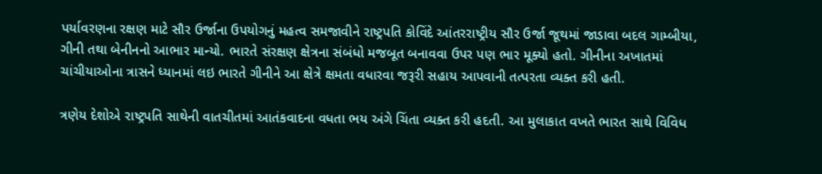પર્યાવરણના રક્ષણ માટે સૌર ઉર્જાના ઉપયોગનું મહત્વ સમજાવીને રાષ્ટ્રપતિ કોવિંદે આંતરરાષ્ટ્રીય સૌર ઉર્જા જૂથમાં જાડાવા બદલ ગામ્બીયા, ગીની તથા બેનીનનો આભાર માન્યો. ભારતે સંરક્ષણ ક્ષેત્રના સંબંધો મજબૂત બનાવવા ઉપર પણ ભાર મૂક્યો હતો. ગીનીના અખાતમાં ચાંચીયાઓના ત્રાસને ધ્યાનમાં લઇ ભારતે ગીનીને આ ક્ષેત્રે ક્ષમતા વધારવા જરૂરી સહાય આપવાની તત્પરતા વ્યક્ત કરી હતી.

ત્રણેય દેશોએ રાષ્ટ્રપતિ સાથેની વાતચીતમાં આતંકવાદના વધતા ભય અંગે ચિંતા વ્યક્ત કરી હદતી. આ મુલાકાત વખતે ભારત સાથે વિવિધ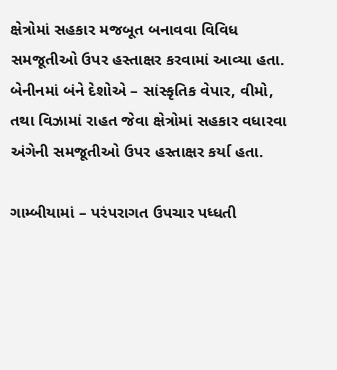ક્ષેત્રોમાં સહકાર મજબૂત બનાવવા વિવિધ સમજૂતીઓ ઉપર હસ્તાક્ષર કરવામાં આવ્યા હતા. બેનીનમાં બંને દેશોએ – સાંસ્કૃતિક વેપાર, વીમો, તથા વિઝામાં રાહત જેવા ક્ષેત્રોમાં સહકાર વધારવા અંગેની સમજૂતીઓ ઉપર હસ્તાક્ષર કર્યા હતા.

ગામ્બીયામાં – પરંપરાગત ઉપચાર પધ્ધતી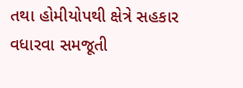તથા હોમીયોપથી ક્ષેત્રે સહકાર વધારવા સમજૂતી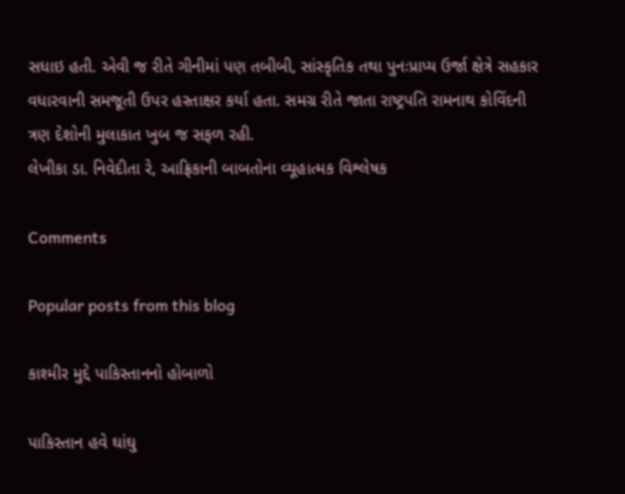સધાઇ હતી. એવી જ રીતે ગીનીમાં પણ તબીબી, સાંસ્કૃતિક તથા પુનઃપ્રાપ્ય ઉર્જા ક્ષેત્રે સહકાર વધારવાની સમજૂતી ઉપર હસ્તાક્ષર કર્યા હતા. સમગ્ર રીતે જાતા રાષ્ટ્રપતિ રામનાથ કોવિંદની ત્રણ દેશોની મુલાકાત ખુબ જ સફળ રહી.
લેખીકા ડા. નિવેદીતા રે, આફ્રિકાની બાબતોના વ્યૂહાત્મક વિશ્લેષક

Comments

Popular posts from this blog

કાશ્મીર મુદ્દે પાકિસ્તાનનો હોબાળો

પાકિસ્તાન હવે ઘાંઘુ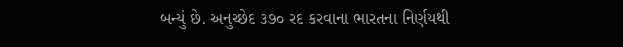બન્યું છે. અનુચ્છેદ ૩૭૦ રદ કરવાના ભારતના નિર્ણયથી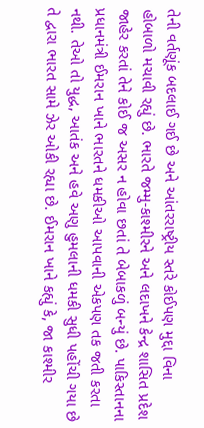તેની વર્તણૂંક બદલાઈ ગઈ છે અને આંતરરાષ્ટ્રીય સ્તરે કોઈપણ મુદ્દા વિના હોબાળો મચાવી રહ્યું છે. ભારતે જમ્મુ-કાશ્મીરને અને લદાખને કેન્દ્ર શાસિત પ્રદેશ જાહેર કરતાં તેને કોઈ જ અસર ન હોવા છતાં તે બેબાકળું બન્યું છે. પાકિસ્તાનના પ્રધાનમંત્રી ઈમરાન ખાને ભારતને ધમકીઓ આપવાની એકપણ તક જતી કરતા નથી. તેઓ તો યુદ્ધ, આતંક અને હવે અણુ હુમલાની ધમકી સુધી પહોંચી ગયા છે તે દ્વારા ભારત સામે ઝેર ઓકી રહ્યા છે. ઈમરાન ખાને કહ્યું કે, જા કાશ્મીર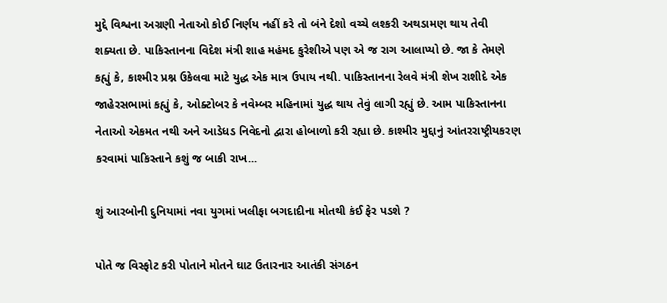મુદ્દે વિશ્વના અગ્રણી નેતાઓ કોઈ નિર્ણય નહીં કરે તો બંને દેશો વચ્ચે લશ્કરી અથડામણ થાય તેવી શક્યતા છે. પાકિસ્તાનના વિદેશ મંત્રી શાહ મહંમદ કુરેશીએ પણ એ જ રાગ આલાપ્યો છે. જા કે તેમણે કહ્યું કે, કાશ્મીર પ્રશ્ન ઉકેલવા માટે યુદ્ધ એક માત્ર ઉપાય નથી. પાકિસ્તાનના રેલવે મંત્રી શેખ રાશીદે એક જાહેરસભામાં કહ્યું કે, ઓક્ટોબર કે નવેમ્બર મહિનામાં યુદ્ધ થાય તેવું લાગી રહ્યું છે. આમ પાકિસ્તાનના નેતાઓ એકમત નથી અને આડેધડ નિવેદનો દ્વારા હોબાળો કરી રહ્યા છે. કાશ્મીર મુદ્દાનું આંતરરાષ્ટ્રીયકરણ કરવામાં પાકિસ્તાને કશું જ બાકી રાખ...

શું આરબોની દુનિયામાં નવા યુગમાં ખલીફા બગદાદીના મોતથી કંઈ ફેર પડશે ?

પોતે જ વિસ્ફોટ કરી પોતાને મોતને ઘાટ ઉતારનાર આતંકી સંગઠન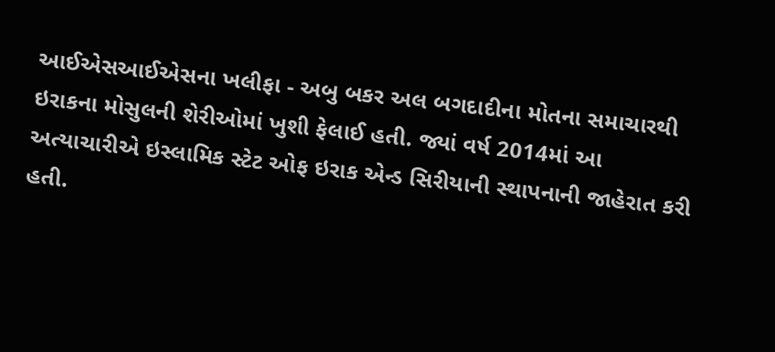આઈએસઆઈએસના ખલીફા - અબુ બકર અલ બગદાદીના મોતના સમાચારથી ઇરાકના મોસુલની શેરીઓમાં ખુશી ફેલાઈ હતી. જ્યાં વર્ષ 2014માં આ અત્યાચારીએ ઇસ્લામિક સ્ટેટ ઓફ ઇરાક એન્ડ સિરીયાની સ્થાપનાની જાહેરાત કરી હતી.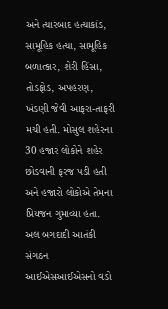અને ત્યારબાદ હત્યાકાંડ, સામૂહિક હત્યા, સામૂહિક બળાત્કાર, શેરી હિંસા, તોડફોડ, અપહરણ, ખંડણી જેવી આફરા-તાફરી મચી હતી. મોસુલ શહેરના 30 હજાર લોકોને શહેર છોડવાની ફરજ પડી હતી અને હજારો લોકોએ તેમના પ્રિયજન ગુમાવ્યા હતા. અલ બગદાદી આતંકી સંગઠન આઈએસઆઈએસનો વડો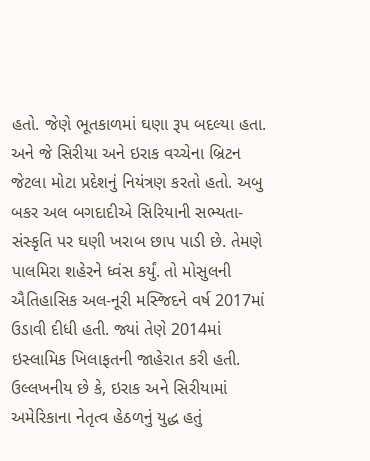હતો. જેણે ભૂતકાળમાં ઘણા રૂપ બદલ્યા હતા. અને જે સિરીયા અને ઇરાક વચ્ચેના બ્રિટન જેટલા મોટા પ્રદેશનું નિયંત્રણ કરતો હતો. અબુ બકર અલ બગદાદીએ સિરિયાની સભ્યતા-સંસ્કૃતિ પર ઘણી ખરાબ છાપ પાડી છે. તેમણે પાલમિરા શહેરને ધ્વંસ કર્યું. તો મોસુલની ઐતિહાસિક અલ-નૂરી મસ્જિદને વર્ષ 2017માં ઉડાવી દીધી હતી. જ્યાં તેણે 2014માં ઇસ્લામિક ખિલાફતની જાહેરાત કરી હતી. ઉલ્લખનીય છે કે, ઇરાક અને સિરીયામાં અમેરિકાના નેતૃત્વ હેઠળનું યુદ્ધ હતું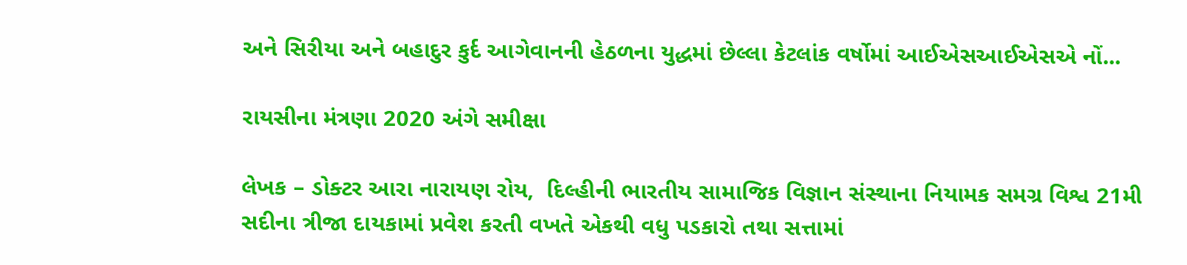અને સિરીયા અને બહાદુર કુર્દ આગેવાનની હેઠળના યુદ્ધમાં છેલ્લા કેટલાંક વર્ષોમાં આઈએસઆઈએસએ નોં...

રાયસીના મંત્રણા 2020 અંગે સમીક્ષા

લેખક – ડોક્ટર આરા નારાયણ રોય,  દિલ્હીની ભારતીય સામાજિક વિજ્ઞાન સંસ્થાના નિયામક સમગ્ર વિશ્વ 21મી સદીના ત્રીજા દાયકામાં પ્રવેશ કરતી વખતે એકથી વધુ પડકારો તથા સત્તામાં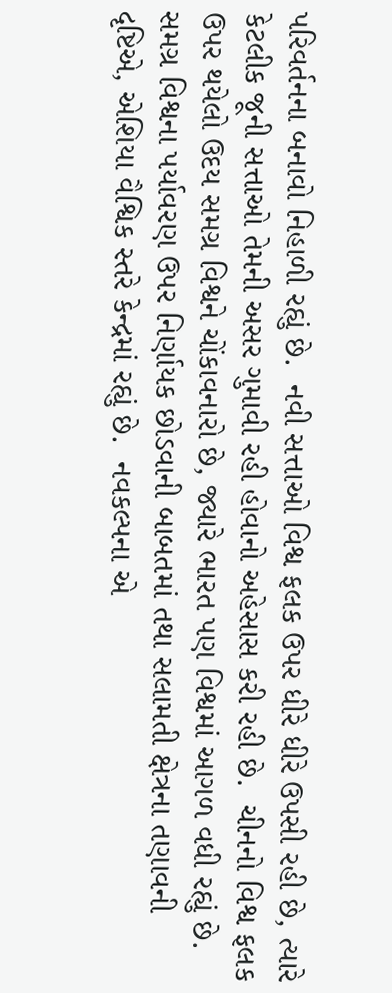પરિવર્તનના બનાવો નિહાળી રહ્યું છે.  નવી સત્તાઓ વિશ્વ ફલક ઉપર ધીરે ધીરે ઉપસી રહી છે, ત્યારે કેટલીક જૂની સત્તાઓ તેમની અસર ગુમાવી રહી હોવાનો અહેસાસ કરી રહી છે.  ચીનનો વિશ્વ ફલક ઉપર થયેલો ઉદય સમગ્ર વિશ્વને ચોંકાવનારો છે, જ્યારે ભારત પણ વિશ્વમાં આગળ વધી રહ્યું છે.  સમગ્ર વિશ્વના પર્યાવરણ ઉપર નિર્ણાયક છોડવાની બાબતમાં તથા સલામતી ક્ષેત્રના તણાવની દૃષ્ટિએ, એશિયા વૈશ્વિક સ્તરે કેન્દ્રમાં રહ્યું છે.  નવકલ્પના એ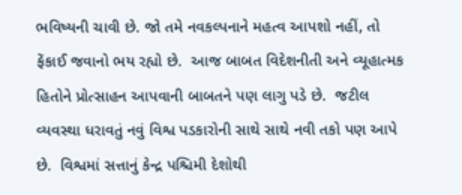ભવિષ્યની ચાવી છે. જો તમે નવકલ્પનાને મહત્વ આપશો નહીં, તો ફેંકાઈ જવાનો ભય રહ્યો છે.  આજ બાબત વિદેશનીતી અને વ્યૂહાત્મક હિતોને પ્રોત્સાહન આપવાની બાબતને પણ લાગુ પડે છે.  જટીલ વ્યવસ્થા ધરાવતું નવું વિશ્વ પડકારોની સાથે સાથે નવી તકો પણ આપે છે.  વિશ્વમાં સત્તાનું કેન્દ્ર પશ્ચિમી દેશોથી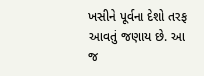ખસીને પૂર્વના દેશો તરફ આવતું જણાય છે. આ જ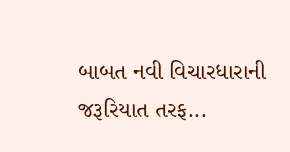બાબત નવી વિચારધારાની જરૂરિયાત તરફ...